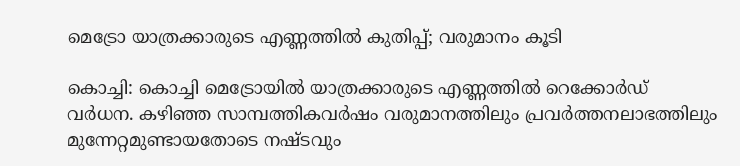മെട്രോ യാത്രക്കാരുടെ എണ്ണത്തിൽ കുതിപ്പ്; വരുമാനം കൂടി

കൊച്ചി: കൊച്ചി മെട്രോയിൽ യാത്രക്കാരുടെ എണ്ണത്തിൽ റെക്കോർഡ് വർധന. കഴിഞ്ഞ സാമ്പത്തികവർഷം വരുമാനത്തിലും പ്രവർത്തനലാഭത്തിലും മുന്നേറ്റമുണ്ടായതോടെ നഷ്ടവും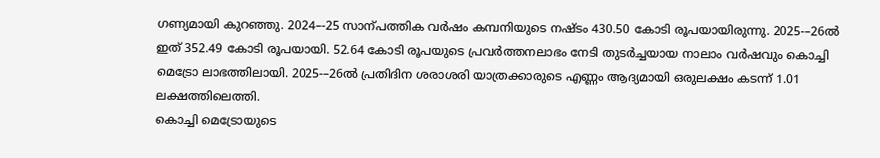ഗണ്യമായി കുറഞ്ഞു. 2024–-25 സാന്പത്തിക വർഷം കമ്പനിയുടെ നഷ്ടം 430.50 കോടി രൂപയായിരുന്നു. 2025-–26ൽ ഇത് 352.49 കോടി രൂപയായി. 52.64 കോടി രൂപയുടെ പ്രവർത്തനലാഭം നേടി തുടർച്ചയായ നാലാം വർഷവും കൊച്ചി മെട്രോ ലാഭത്തിലായി. 2025-–26ൽ പ്രതിദിന ശരാശരി യാത്രക്കാരുടെ എണ്ണം ആദ്യമായി ഒരുലക്ഷം കടന്ന് 1.01 ലക്ഷത്തിലെത്തി.
കൊച്ചി മെട്രോയുടെ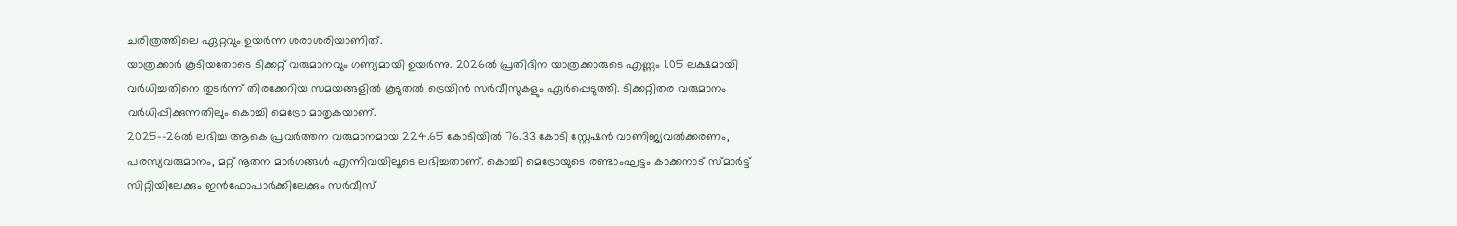ചരിത്രത്തിലെ ഏറ്റവും ഉയർന്ന ശരാശരിയാണിത്.
യാത്രക്കാർ കൂടിയതോടെ ടിക്കറ്റ് വരുമാനവും ഗണ്യമായി ഉയർന്നു. 2026ൽ പ്രതിദിന യാത്രക്കാരുടെ എണ്ണം 1.05 ലക്ഷമായി വർധിച്ചതിനെ തുടർന്ന് തിരക്കേറിയ സമയങ്ങളിൽ കൂടുതൽ ട്രെയിൻ സർവീസുകളും ഏർപ്പെടുത്തി. ടിക്കറ്റിതര വരുമാനം വർധിപ്പിക്കുന്നതിലും കൊച്ചി മെട്രോ മാതൃകയാണ്.
2025-–26ൽ ലഭിച്ച ആകെ പ്രവർത്തന വരുമാനമായ 224.65 കോടിയിൽ 76.33 കോടി സ്റ്റേഷൻ വാണിജ്യവൽക്കരണം, പരസ്യവരുമാനം, മറ്റ് നൂതന മാർഗങ്ങൾ എന്നിവയിലൂടെ ലഭിച്ചതാണ്. കൊച്ചി മെട്രോയുടെ രണ്ടാംഘട്ടം കാക്കനാട് സ്മാർട്ട് സിറ്റിയിലേക്കും ഇൻഫോപാർക്കിലേക്കും സർവീസ്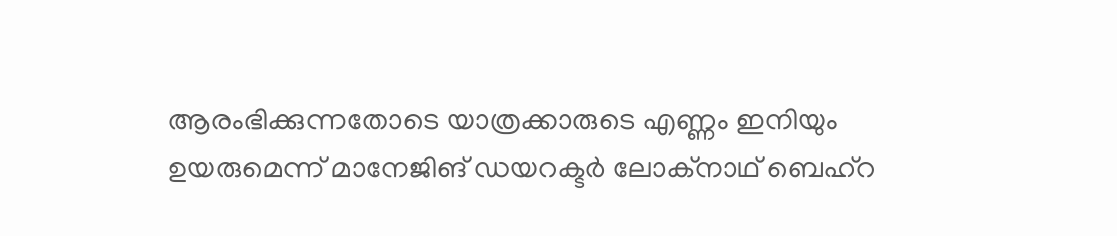ആരംഭിക്കുന്നതോടെ യാത്രക്കാരുടെ എണ്ണം ഇനിയും ഉയരുമെന്ന് മാനേജിങ് ഡയറക്ടർ ലോക്നാഥ് ബെഹ്റ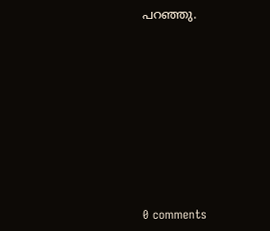പറഞ്ഞു.









0 comments